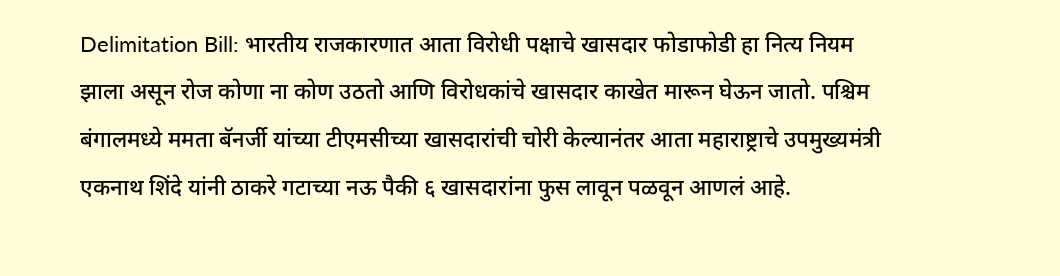Delimitation Bill: भारतीय राजकारणात आता विरोधी पक्षाचे खासदार फोडाफोडी हा नित्य नियम झाला असून रोज कोणा ना कोण उठतो आणि विरोधकांचे खासदार काखेत मारून घेऊन जातो. पश्चिम बंगालमध्ये ममता बॅनर्जी यांच्या टीएमसीच्या खासदारांची चोरी केल्यानंतर आता महाराष्ट्राचे उपमुख्यमंत्री एकनाथ शिंदे यांनी ठाकरे गटाच्या नऊ पैकी ६ खासदारांना फुस लावून पळवून आणलं आहे.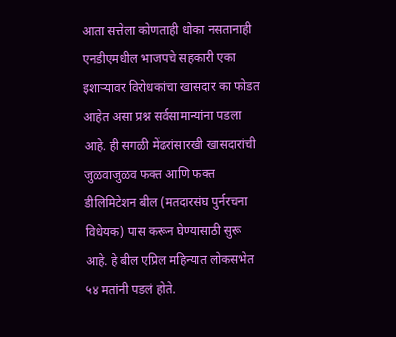आता सत्तेला कोणताही धोका नसतानाही एनडीएमधील भाजपचे सहकारी एका इशाऱ्यावर विरोधकांचा खासदार का फोडत आहेत असा प्रश्न सर्वसामान्यांना पडला आहे. ही सगळी मेंढरांसारखी खासदारांची जुळवाजुळव फक्त आणि फक्त डीलिमिटेशन बील (मतदारसंघ पुर्नरचना विधेयक) पास करून घेण्यासाठी सुरू आहे. हे बील एप्रिल महिन्यात लोकसभेत ५४ मतांनी पडलं होते.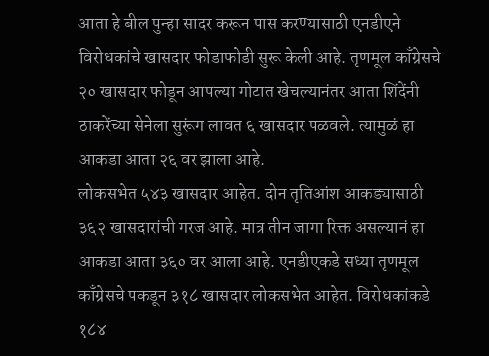आता हे बील पुन्हा सादर करून पास करण्यासाठी एनडीएने विरोधकांचे खासदार फोडाफोडी सुरू केली आहे. तृणमूल काँग्रेसचे २० खासदार फोडून आपल्या गोटात खेचल्यानंतर आता शिंदेंनी ठाकरेंच्या सेनेला सुरूंग लावत ६ खासदार पळवले. त्यामुळं हा आकडा आता २६ वर झाला आहे.
लोकसभेत ५४३ खासदार आहेत. दोन तृतिआंश आकड्यासाठी ३६२ खासदारांची गरज आहे. मात्र तीन जागा रिक्त असल्यानं हा आकडा आता ३६० वर आला आहे. एनडीएकडे सध्या तृणमूल काँग्रेसचे पकडून ३१८ खासदार लोकसभेत आहेत. विरोधकांकडे १८४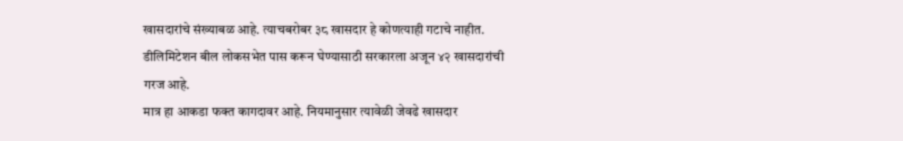खासदारांचे संख्याबळ आहे. त्याचबरोबर ३८ खासदार हे कोणत्याही गटाचे नाहीत. डीलिमिटेशन बील लोकसभेत पास करून घेण्यासाठी सरकारला अजून ४२ खासदारांची गरज आहे.
मात्र हा आकडा फक्त कागदावर आहे. नियमानुसार त्यावेळी जेवढे खासदार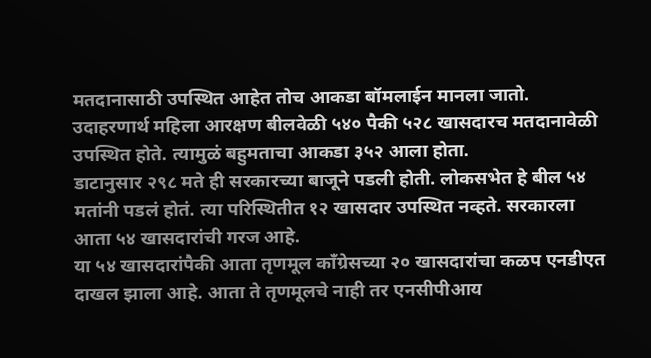मतदानासाठी उपस्थित आहेत तोच आकडा बॉमलाईन मानला जातो.
उदाहरणार्थ महिला आरक्षण बीलवेळी ५४० पैकी ५२८ खासदारच मतदानावेळी उपस्थित होते. त्यामुळं बहुमताचा आकडा ३५२ आला होता.
डाटानुसार २९८ मते ही सरकारच्या बाजूने पडली होती. लोकसभेत हे बील ५४ मतांनी पडलं होतं. त्या परिस्थितीत १२ खासदार उपस्थित नव्हते. सरकारला आता ५४ खासदारांची गरज आहे.
या ५४ खासदारांपैकी आता तृणमूल काँग्रेसच्या २० खासदारांचा कळप एनडीएत दाखल झाला आहे. आता ते तृणमूलचे नाही तर एनसीपीआय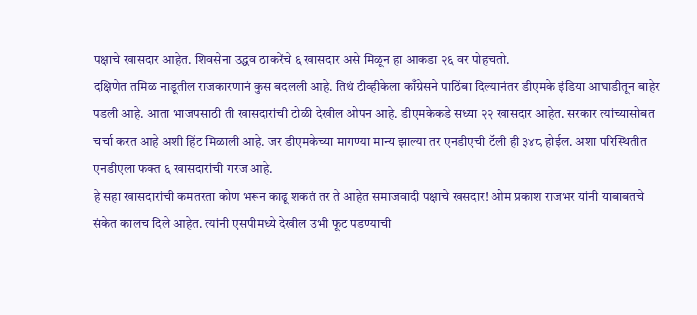पक्षाचे खासदार आहेत. शिवसेना उद्धव ठाकरेंचे ६ खासदार असे मिळून हा आकडा २६ वर पोहचतो.
दक्षिणेत तमिळ नाडूतील राजकारणानं कुस बदलली आहे. तिथं टीव्हीकेला काँग्रेसने पाठिंबा दिल्यानंतर डीएमके इंडिया आघाडीतून बाहेर पडली आहे. आता भाजपसाठी ती खासदारांची टोळी देखील ओपन आहे. डीएमकेकडे सध्या २२ खासदार आहेत. सरकार त्यांच्यासोबत चर्चा करत आहे अशी हिंट मिळाली आहे. जर डीएमकेच्या मागण्या मान्य झाल्या तर एनडीएची टॅली ही ३४८ होईल. अशा परिस्थितीत एनडीएला फक्त ६ खासदारांची गरज आहे.
हे सहा खासदारांची कमतरता कोण भरून काढू शकतं तर ते आहेत समाजवादी पक्षाचे खसदार! ओम प्रकाश राजभर यांनी याबाबतचे संकेत कालच दिले आहेत. त्यांनी एसपीमध्ये देखील उभी फूट पडण्याची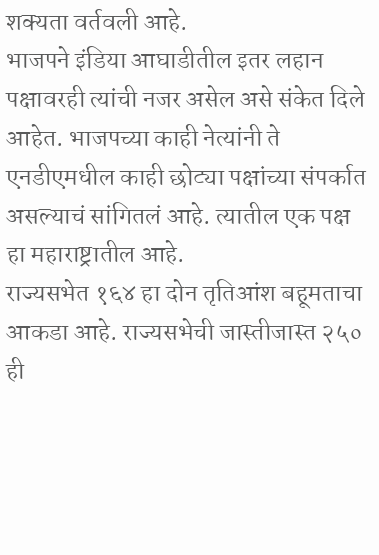शक्यता वर्तवली आहे.
भाजपने इंडिया आघाडीतील इतर लहान पक्षावरही त्यांची नजर असेल असे संकेत दिले आहेत. भाजपच्या काही नेत्यांनी ते एनडीएमधील काही छोट्या पक्षांच्या संपर्कात असल्याचं सांगितलं आहे. त्यातील एक पक्ष हा महाराष्ट्रातील आहे.
राज्यसभेत १६४ हा दोन तृतिआंश बहूमताचा आकडा आहे. राज्यसभेची जास्तीजास्त २५० ही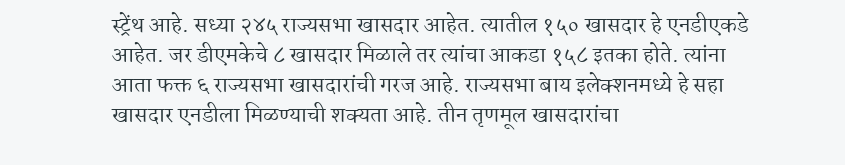स्ट्रेंथ आहे. सध्या २४५ राज्यसभा खासदार आहेत. त्यातील १५० खासदार हे एनडीएकडे आहेत. जर डीएमकेचे ८ खासदार मिळाले तर त्यांचा आकडा १५८ इतका होते. त्यांना आता फक्त ६ राज्यसभा खासदारांची गरज आहे. राज्यसभा बाय इलेक्शनमध्ये हे सहा खासदार एनडीला मिळण्याची शक्यता आहे. तीन तृणमूल खासदारांचा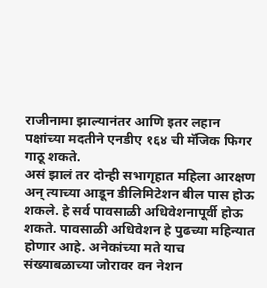राजीनामा झाल्यानंतर आणि इतर लहान पक्षांच्या मदतीने एनडीए १६४ ची मॅजिक फिगर गाठू शकते.
असं झालं तर दोन्ही सभागृहात महिला आरक्षण अन् त्याच्या आडून डीलिमिटेशन बील पास होऊ शकले. हे सर्व पावसाळी अधिवेशनापूर्वी होऊ शकते. पावसाळी अधिवेशन हे पुढच्या महिन्यात होणार आहे. अनेकांच्या मते याच संख्याबळाच्या जोरावर वन नेशन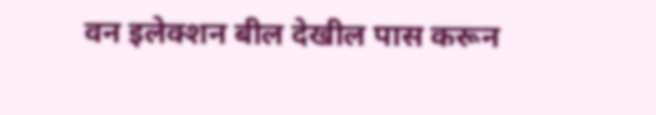वन इलेक्शन बील देखील पास करून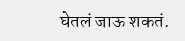घेतलं जाऊ शकतं.